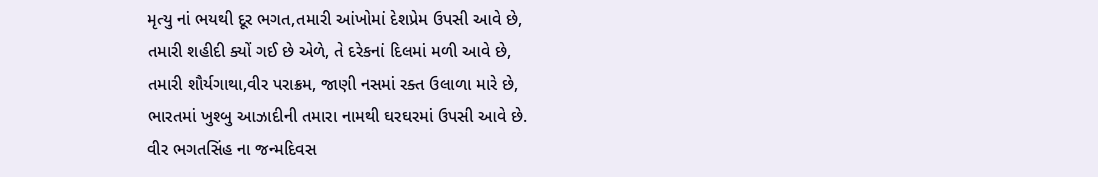મૃત્યુ નાં ભયથી દૂર ભગત,તમારી આંખોમાં દેશપ્રેમ ઉપસી આવે છે,
તમારી શહીદી ક્યોં ગઈ છે એળે, તે દરેકનાં દિલમાં મળી આવે છે,
તમારી શૌર્યગાથા,વીર પરાક્રમ, જાણી નસમાં રક્ત ઉલાળા મારે છે,
ભારતમાં ખુશ્બુ આઝાદીની તમારા નામથી ઘરઘરમાં ઉપસી આવે છે.
વીર ભગતસિંહ ના જન્મદિવસ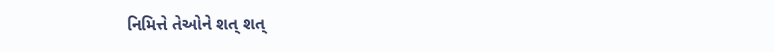નિમિત્તે તેઓને શત્ શત્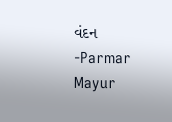વંદન
-Parmar Mayur